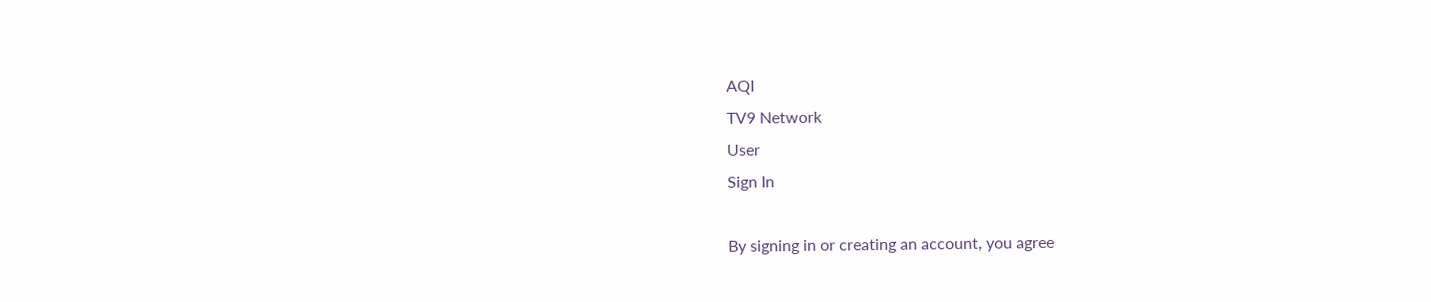AQI
TV9 Network
User
Sign In

By signing in or creating an account, you agree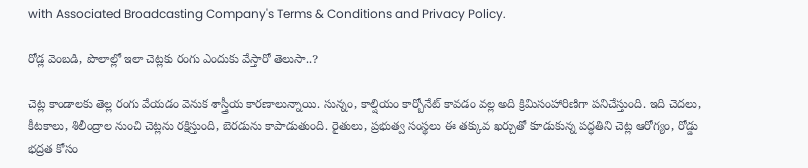with Associated Broadcasting Company's Terms & Conditions and Privacy Policy.

రోడ్ల వెంబడి, పొలాల్లో ఇలా చెట్లకు రంగు ఎందుకు వేస్తారో తెలుసా..?

చెట్ల కాండాలకు తెల్ల రంగు వేయడం వెనుక శాస్త్రీయ కారణాలున్నాయి. సున్నం, కాల్షియం కార్బోనేట్ కావడం వల్ల అది క్రిమిసంహారిణిగా పనిచేస్తుంది. ఇది చెదలు, కీటకాలు, శిలీంద్రాల నుంచి చెట్లను రక్షిస్తుంది, బెరడును కాపాడుతుంది. రైతులు, ప్రభుత్వ సంస్థలు ఈ తక్కువ ఖర్చుతో కూడుకున్న పద్ధతిని చెట్ల ఆరోగ్యం, రోడ్డు భద్రత కోసం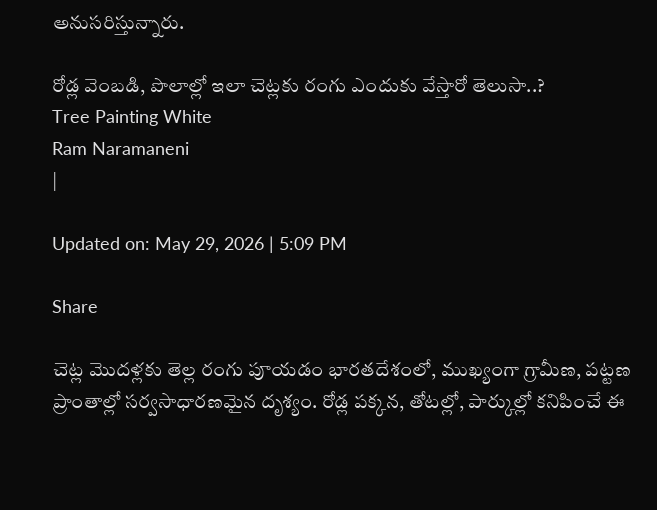అనుసరిస్తున్నారు.

రోడ్ల వెంబడి, పొలాల్లో ఇలా చెట్లకు రంగు ఎందుకు వేస్తారో తెలుసా..?
Tree Painting White
Ram Naramaneni
|

Updated on: May 29, 2026 | 5:09 PM

Share

చెట్ల మొదళ్లకు తెల్ల రంగు పూయడం భారతదేశంలో, ముఖ్యంగా గ్రామీణ, పట్టణ ప్రాంతాల్లో సర్వసాధారణమైన దృశ్యం. రోడ్ల పక్కన, తోటల్లో, పార్కుల్లో కనిపించే ఈ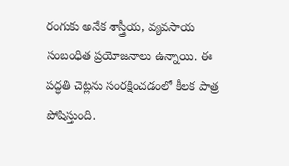రంగుకు అనేక శాస్త్రీయ, వ్యవసాయ సంబంధిత ప్రయోజనాలు ఉన్నాయి. ఈ పద్ధతి చెట్లను సంరక్షించడంలో కీలక పాత్ర పోషిస్తుంది.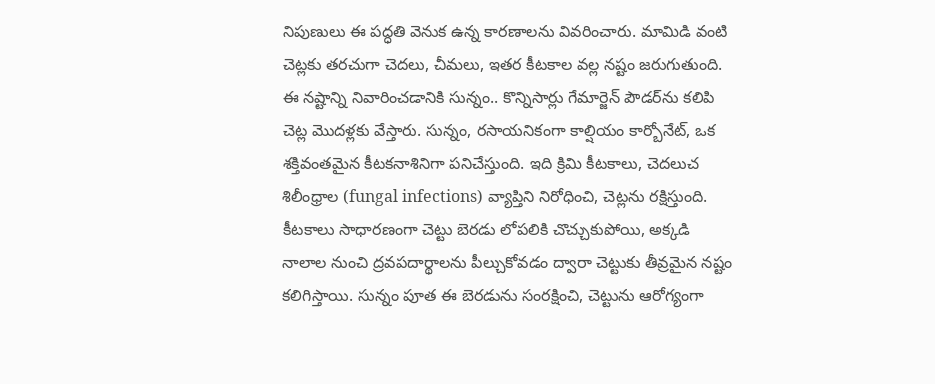నిపుణులు ఈ పద్ధతి వెనుక ఉన్న కారణాలను వివరించారు. మామిడి వంటి చెట్లకు తరచుగా చెదలు, చీమలు, ఇతర కీటకాల వల్ల నష్టం జరుగుతుంది. ఈ నష్టాన్ని నివారించడానికి సున్నం.. కొన్నిసార్లు గేమార్జెన్ పౌడర్‌ను కలిపి చెట్ల మొదళ్లకు వేస్తారు. సున్నం, రసాయనికంగా కాల్షియం కార్బోనేట్, ఒక శక్తివంతమైన కీటకనాశినిగా పనిచేస్తుంది. ఇది క్రిమి కీటకాలు, చెదలుచ శిలీంధ్రాల (fungal infections) వ్యాప్తిని నిరోధించి, చెట్లను రక్షిస్తుంది. కీటకాలు సాధారణంగా చెట్టు బెరడు లోపలికి చొచ్చుకుపోయి, అక్కడి నాలాల నుంచి ద్రవపదార్థాలను పీల్చుకోవడం ద్వారా చెట్టుకు తీవ్రమైన నష్టం కలిగిస్తాయి. సున్నం పూత ఈ బెరడును సంరక్షించి, చెట్టును ఆరోగ్యంగా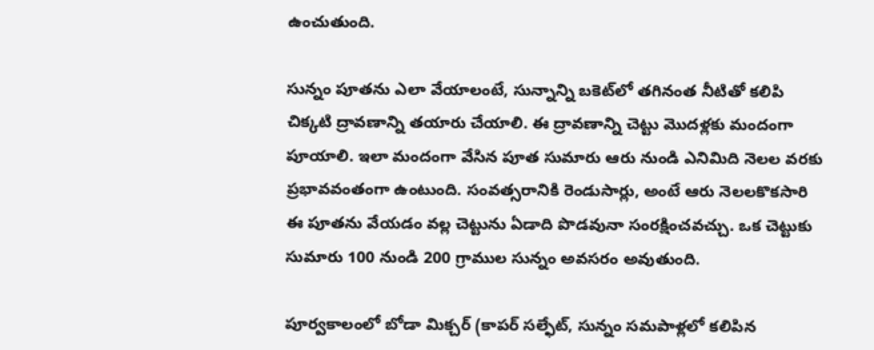ఉంచుతుంది.

సున్నం పూతను ఎలా వేయాలంటే, సున్నాన్ని బకెట్‌లో తగినంత నీటితో కలిపి చిక్కటి ద్రావణాన్ని తయారు చేయాలి. ఈ ద్రావణాన్ని చెట్టు మొదళ్లకు మందంగా పూయాలి. ఇలా మందంగా వేసిన పూత సుమారు ఆరు నుండి ఎనిమిది నెలల వరకు ప్రభావవంతంగా ఉంటుంది. సంవత్సరానికి రెండుసార్లు, అంటే ఆరు నెలలకొకసారి ఈ పూతను వేయడం వల్ల చెట్టును ఏడాది పొడవునా సంరక్షించవచ్చు. ఒక చెట్టుకు సుమారు 100 నుండి 200 గ్రాముల సున్నం అవసరం అవుతుంది.

పూర్వకాలంలో బోడా మిక్చర్ (కాపర్ సల్ఫేట్, సున్నం సమపాళ్లలో కలిపిన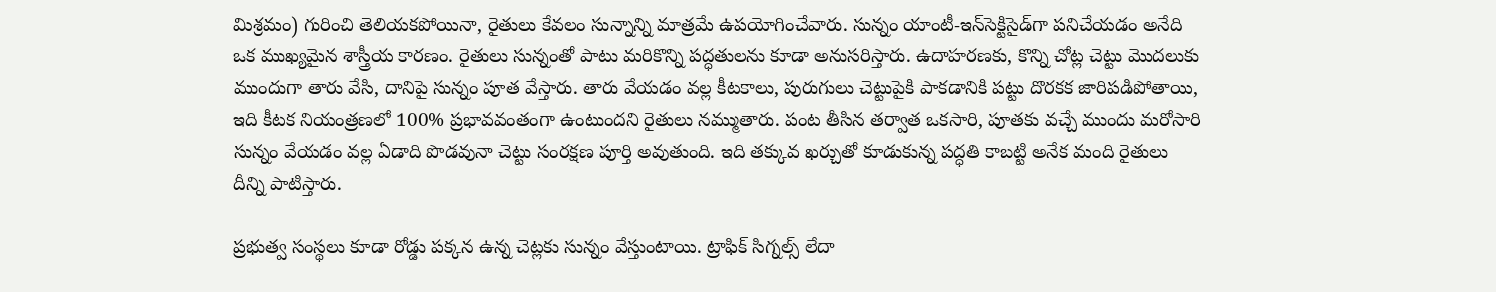మిశ్రమం) గురించి తెలియకపోయినా, రైతులు కేవలం సున్నాన్ని మాత్రమే ఉపయోగించేవారు. సున్నం యాంటీ-ఇన్‌సెక్టిసైడ్‌గా పనిచేయడం అనేది ఒక ముఖ్యమైన శాస్త్రీయ కారణం. రైతులు సున్నంతో పాటు మరికొన్ని పద్ధతులను కూడా అనుసరిస్తారు. ఉదాహరణకు, కొన్ని చోట్ల చెట్టు మొదలుకు ముందుగా తారు వేసి, దానిపై సున్నం పూత వేస్తారు. తారు వేయడం వల్ల కీటకాలు, పురుగులు చెట్టుపైకి పాకడానికి పట్టు దొరకక జారిపడిపోతాయి, ఇది కీటక నియంత్రణలో 100% ప్రభావవంతంగా ఉంటుందని రైతులు నమ్ముతారు. పంట తీసిన తర్వాత ఒకసారి, పూతకు వచ్చే ముందు మరోసారి సున్నం వేయడం వల్ల ఏడాది పొడవునా చెట్టు సంరక్షణ పూర్తి అవుతుంది. ఇది తక్కువ ఖర్చుతో కూడుకున్న పద్ధతి కాబట్టి అనేక మంది రైతులు దీన్ని పాటిస్తారు.

ప్రభుత్వ సంస్థలు కూడా రోడ్డు పక్కన ఉన్న చెట్లకు సున్నం వేస్తుంటాయి. ట్రాఫిక్ సిగ్నల్స్ లేదా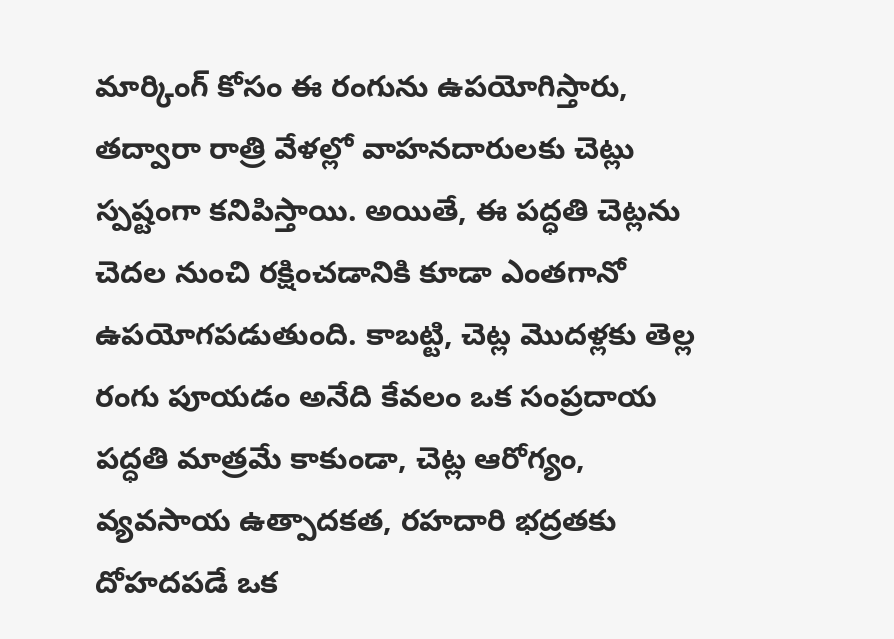మార్కింగ్ కోసం ఈ రంగును ఉపయోగిస్తారు, తద్వారా రాత్రి వేళల్లో వాహనదారులకు చెట్లు స్పష్టంగా కనిపిస్తాయి. అయితే, ఈ పద్ధతి చెట్లను చెదల నుంచి రక్షించడానికి కూడా ఎంతగానో ఉపయోగపడుతుంది. కాబట్టి, చెట్ల మొదళ్లకు తెల్ల రంగు పూయడం అనేది కేవలం ఒక సంప్రదాయ పద్ధతి మాత్రమే కాకుండా, చెట్ల ఆరోగ్యం, వ్యవసాయ ఉత్పాదకత, రహదారి భద్రతకు దోహదపడే ఒక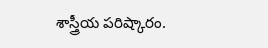శాస్త్రీయ పరిష్కారం.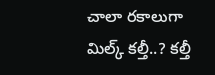చాలా రకాలుగా మిల్క్ కల్తీ..? కల్తీ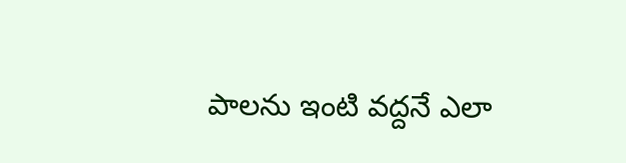పాలను ఇంటి వద్దనే ఎలా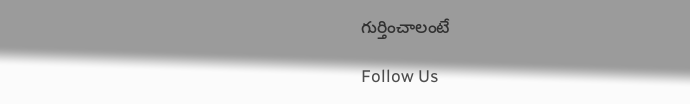గుర్తించాలంటే

Follow Us